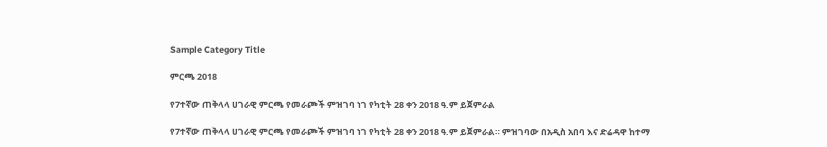Sample Category Title

ምርጫ 2018

የ7ተኛው ጠቅላላ ሀገራዊ ምርጫ የመራጮች ምዝገባ ነገ የካቲት 28 ቀን 2018 ዓ.ም ይጀምራል

የ7ተኛው ጠቅላላ ሀገራዊ ምርጫ የመራጮች ምዝገባ ነገ የካቲት 28 ቀን 2018 ዓ.ም ይጀምራል። ምዝገባው በአዲስ አበባ እና ድሬዳዋ ከተማ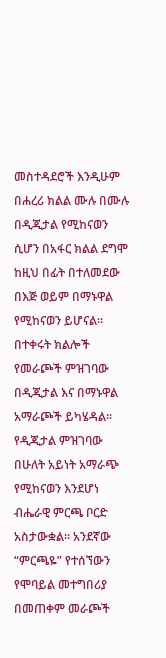መስተዳደሮች እንዲሁም በሐረሪ ክልል ሙሉ በሙሉ በዲጂታል የሚከናወን ሲሆን በአፋር ክልል ደግሞ ከዚህ በፊት በተለመደው በእጅ ወይም በማኑዋል የሚከናወን ይሆናል። በተቀሩት ክልሎች የመራጮች ምዝገባው በዲጂታል እና በማኑዋል አማራጮች ይካሄዳል። የዲጂታል ምዝገባው በሁለት አይነት አማራጭ የሚከናወን እንደሆነ ብሔራዊ ምርጫ ቦርድ አስታውቋል። አንደኛው “ምርጫዬ” የተሰኘውን የሞባይል መተግበሪያ በመጠቀም መራጮች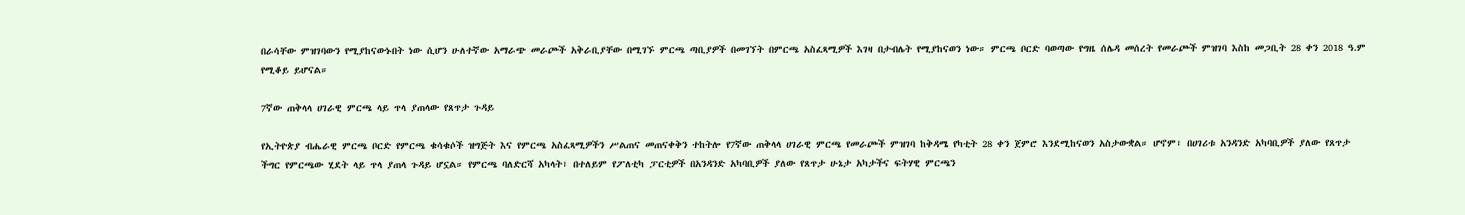በራሳቸው ምዝገባውን የሚያከናውኑበት ነው ሲሆን ሁለተኛው አማራጭ መራጮች አቅራቢያቸው በሚገኙ ምርጫ ጣቢያዎች በመገኘት በምርጫ አስፈጻሚዎች እገዛ በታብሌት የሚያከናወን ነው። ምርጫ ቦርድ ባወጣው የግዜ ሰሌዳ መሰረት የመራጮች ምዝገባ እስከ መጋቢት 28 ቀን 2018 ዓ.ም የሚቆይ ይሆናል።

7ኛው ጠቅላላ ሀገራዊ ምርጫ ላይ ጥላ ያጠላው የጸጥታ ጉዳይ

የኢትዮጵያ ብሔራዊ ምርጫ ቦርድ የምርጫ ቁሳቁሶች ዝግጅት እና የምርጫ አስፈጻሚዎችን ሥልጠና መጠናቀቅን ተከትሎ የ7ኛው ጠቅላላ ሀገራዊ ምርጫ የመራጮች ምዝገባ ከቅዳሜ የካቲት 28 ቀን ጀምሮ እንደሚከናወን አስታውቋል። ሆኖም፣ በሀገሪቱ አንዳንድ አካባቢዎች ያለው የጸጥታ ችግር የምርጫው ሂደት ላይ ጥላ ያጠላ ጉዳይ ሆኗል። የምርጫ ባለድርሻ አካላት፣ በተለይም የፖለቲካ ፓርቲዎች በአንዳንድ አካባቢዎች ያለው የጸጥታ ሁኔታ አካታችና ፍትሃዊ ምርጫን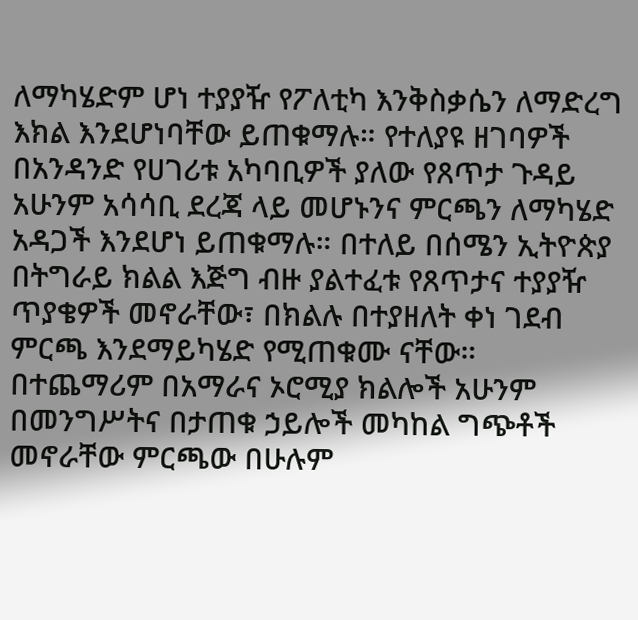ለማካሄድም ሆነ ተያያዥ የፖለቲካ እንቅስቃሴን ለማድረግ እክል እንደሆነባቸው ይጠቁማሉ። የተለያዩ ዘገባዎች በአንዳንድ የሀገሪቱ አካባቢዎች ያለው የጸጥታ ጉዳይ አሁንም አሳሳቢ ደረጃ ላይ መሆኑንና ምርጫን ለማካሄድ አዳጋች እንደሆነ ይጠቁማሉ። በተለይ በሰሜን ኢትዮጵያ በትግራይ ክልል እጅግ ብዙ ያልተፈቱ የጸጥታና ተያያዥ ጥያቄዎች መኖራቸው፣ በክልሉ በተያዘለት ቀነ ገደብ ምርጫ እንደማይካሄድ የሚጠቁሙ ናቸው። በተጨማሪም በአማራና ኦሮሚያ ክልሎች አሁንም በመንግሥትና በታጠቁ ኃይሎች መካከል ግጭቶች መኖራቸው ምርጫው በሁሉም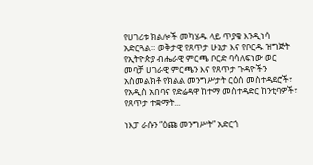የሀገሪቱ ክልሎች መካሄዱ ላይ ጥያቄ እንዲነሳ አድርጓል። ወቅታዊ የጸጥታ ሁኔታ እና የቦርዱ ዝግጅት የኢትዮጵያ ብሔራዊ ምርጫ ቦርድ ባሳለፍነው ወር መባቻ ሀገራዊ ምርጫን እና የጸጥታ ጉዳዮችን አስመልክቶ የክልል መንግሥታት ርዕሰ መስተዳደሮች፣ የአዲስ አበባና የድሬዳዋ ከተማ መስተዳድር ከንቲባዎች፣ የጸጥታ ተቋማት...

ነእፓ ራሱን “ዕጩ መንግሥት” አድርጎ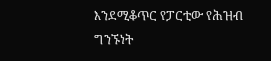እንደሚቆጥር የፓርቲው የሕዝብ ግንኙነት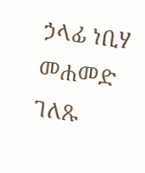ኃላፊ ነቢሃ መሐመድ ገለጹ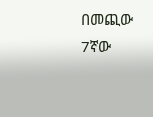በመጪው 7ኛው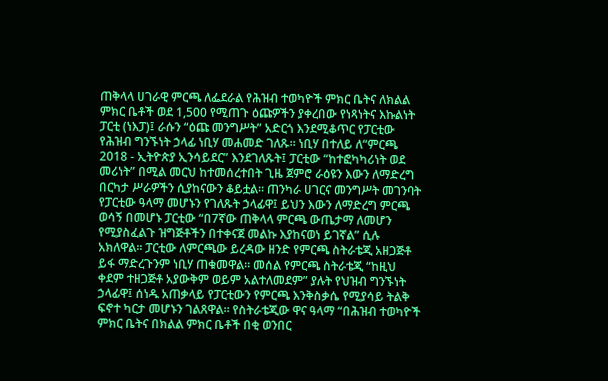ጠቅላላ ሀገራዊ ምርጫ ለፌደራል የሕዝብ ተወካዮች ምክር ቤትና ለክልል ምክር ቤቶች ወደ 1,500 የሚጠጉ ዕጩዎችን ያቀረበው የነጻነትና እኩልነት ፓርቲ (ነእፓ)፤ ራሱን “ዕጩ መንግሥት” አድርጎ እንደሚቆጥር የፓርቲው የሕዝብ ግንኙነት ኃላፊ ነቢሃ መሐመድ ገለጹ። ነቢሃ በተለይ ለ“ምርጫ 2018 - ኢትዮጵያ ኢንሳይደር” እንደገለጹት፤ ፓርቲው “ከተፎካካሪነት ወደ መሪነት” በሚል መርህ ከተመሰረተበት ጊዜ ጀምሮ ራዕዩን እውን ለማድረግ በርካታ ሥራዎችን ሲያከናውን ቆይቷል። ጠንካራ ሀገርና መንግሥት መገንባት የፓርቲው ዓላማ መሆኑን የገለጹት ኃላፊዋ፤ ይህን እውን ለማድረግ ምርጫ ወሳኝ በመሆኑ ፓርቲው “በ7ኛው ጠቅላላ ምርጫ ውጤታማ ለመሆን የሚያስፈልጉ ዝግጅቶችን በተቀናጀ መልኩ እያከናወነ ይገኛል” ሲሉ አክለዋል። ፓርቲው ለምርጫው ይረዳው ዘንድ የምርጫ ስትራቴጂ አዘጋጅቶ ይፋ ማድረጉንም ነቢሃ ጠቁመዋል። መሰል የምርጫ ስትራቴጂ “ከዚህ ቀደም ተዘጋጅቶ አያውቅም ወይም አልተለመደም” ያሉት የህዝብ ግንኙነት ኃላፊዋ፤ ሰነዱ አጠቃላይ የፓርቲውን የምርጫ እንቅስቃሴ የሚያሳይ ትልቅ ፍኖተ ካርታ መሆኑን ገልጸዋል። የስትራቴጂው ዋና ዓላማ “በሕዝብ ተወካዮች ምክር ቤትና በክልል ምክር ቤቶች በቂ ወንበር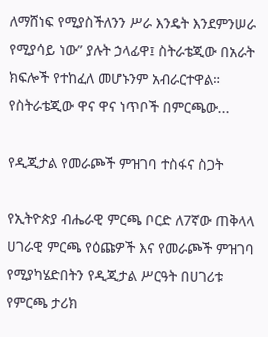ለማሸነፍ የሚያስችለንን ሥራ እንዴት እንደምንሠራ የሚያሳይ ነው” ያሉት ኃላፊዋ፤ ስትራቴጂው በአራት ክፍሎች የተከፈለ መሆኑንም አብራርተዋል። የስትራቴጂው ዋና ዋና ነጥቦች በምርጫው...

የዲጂታል የመራጮች ምዝገባ ተስፋና ስጋት

የኢትዮጵያ ብሔራዊ ምርጫ ቦርድ ለ7ኛው ጠቅላላ ሀገራዊ ምርጫ የዕጩዎች እና የመራጮች ምዝገባ የሚያካሄድበትን የዲጂታል ሥርዓት በሀገሪቱ የምርጫ ታሪክ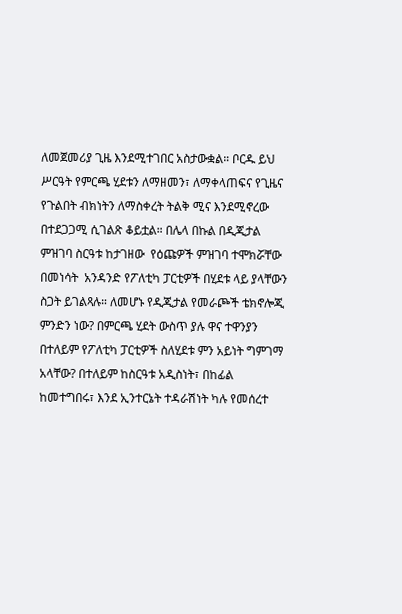ለመጀመሪያ ጊዜ እንደሚተገበር አስታውቋል። ቦርዱ ይህ ሥርዓት የምርጫ ሂደቱን ለማዘመን፣ ለማቀላጠፍና የጊዜና የጉልበት ብክነትን ለማስቀረት ትልቅ ሚና እንደሚኖረው በተደጋጋሚ ሲገልጽ ቆይቷል። በሌላ በኩል በዲጂታል ምዝገባ ስርዓቱ ከታገዘው  የዕጩዎች ምዝገባ ተሞክሯቸው በመነሳት  አንዳንድ የፖለቲካ ፓርቲዎች በሂደቱ ላይ ያላቸውን ስጋት ይገልጻሉ። ለመሆኑ የዲጂታል የመራጮች ቴክኖሎጂ ምንድን ነው? በምርጫ ሂደት ውስጥ ያሉ ዋና ተዋንያን በተለይም የፖለቲካ ፓርቲዎች ስለሂደቱ ምን አይነት ግምገማ አላቸው? በተለይም ከስርዓቱ አዲስነት፣ በከፊል ከመተግበሩ፣ እንደ ኢንተርኔት ተዳራሽነት ካሉ የመሰረተ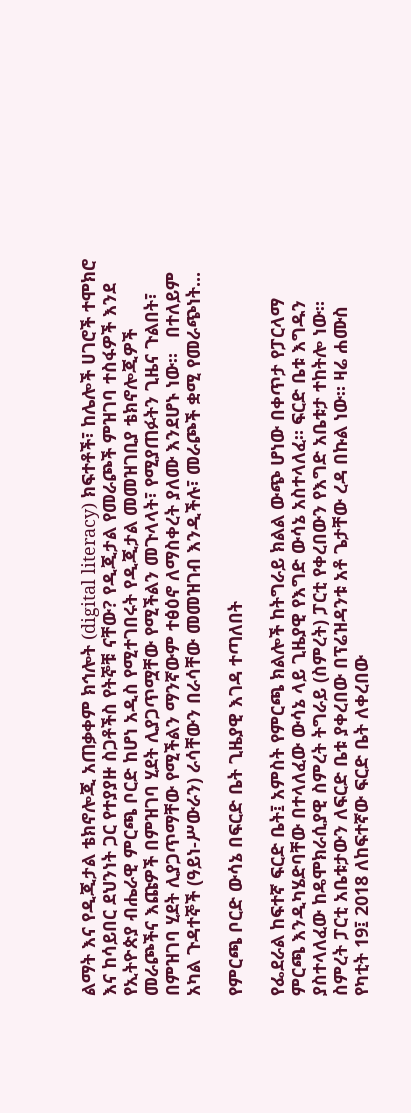ልማት እና የዲጂታል ቴክኖሎጂ አጠቃቀም ክኅሎት (digital literacy) ክፍተቶች፣ ከሌሎች ሀገሮች ተሞክሮ እና ከሳይበር ደህንነት ጋር የተያያዙ ስጋቶችስ የትኞቹ ናቸው? የዲጂታል የመራጮች ምዝገባ ተስፋዎች እንደ የኢትዮጵያ ብሔራዊ ምርጫ ቦርድ ከሆነ አዲስ የሚተገበሩት የዲጂታል መመዝገቢያ ቴክኖሎጂዎች መራጮችና እጩዎች በምዝገባ ሂደት ሊያጋጥሟቸው የሚችልን መጉላላት፣ የሚያጠፉትን ጊዜና ጉልበት፣ በምዝገባ ሂደት ሊያጋጥማቸው የሚችልን ማንኛውም ተፅዕኖ ለማስቀረት ያለሙ እንደሆኑ ነው።   በተለይም አካል ጉዳተኞች (ዓይነ-ሥውራን) ራሳቸውን በራሳቸው መመዝገብ እንዲችሉ፣ መራጮች ቋሚ የመራጭነት...

የምርጫ ቦርድ ውሳኔ በፍርድ ቤት ጊዜያዊ እገዳ ተጣለበት

የፌደራል ከፍተኛ ፍርድ ቤት፤ አምስት የምርጫ ክልሎች ከትግራይ ክልል ውጭ ሆነው በቀጥታ የፓርላማ ምርጫ እንዲካሄድባቸው በተላለፈው ውሳኔ ላይ ጊዜያዊ የእግድ ውሳኔ አስተላለፈ። ፍርድ ቤቱ እግዱን ያስተላለፈው ከዴሞክራሲያዊ ስምረት ትግራይ (ስምረት) ፓርቲ የቀረበውን የእግድ አቤቱታ ተከትሎ ነው። ስምረት ፓርቲ አቤቱታውን ለፍርድ ቤቱ ያቀረበው በፕሬዝዳንቱ አቶ ጌታቸው ረዳ በኩል ነው። ዛሬ ሐሙስ የካቲት 19፤ 2018 ለከፍተኛው ፍርድ ቤት ለቀረበው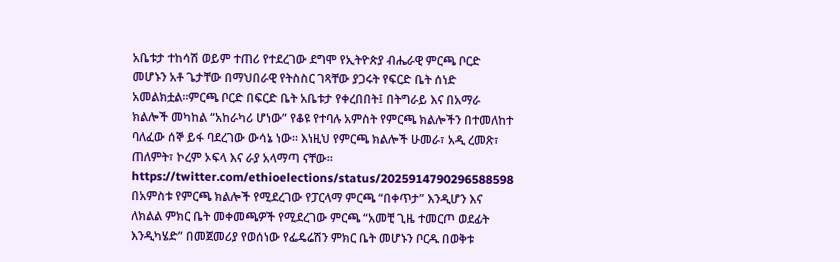አቤቱታ ተከሳሽ ወይም ተጠሪ የተደረገው ደግሞ የኢትዮጵያ ብሔራዊ ምርጫ ቦርድ መሆኑን አቶ ጌታቸው በማህበራዊ የትስስር ገጻቸው ያጋሩት የፍርድ ቤት ሰነድ አመልክቷል።ምርጫ ቦርድ በፍርድ ቤት አቤቱታ የቀረበበት፤ በትግራይ እና በአማራ ክልሎች መካከል “አከራካሪ ሆነው” የቆዩ የተባሉ አምስት የምርጫ ክልሎችን በተመለከተ ባለፈው ሰኞ ይፋ ባደረገው ውሳኔ ነው። እነዚህ የምርጫ ክልሎች ሁመራ፣ አዲ ረመጽ፣ ጠለምት፣ ኮረም ኦፍላ እና ራያ አላማጣ ናቸው። https://twitter.com/ethioelections/status/2025914790296588598 በአምስቱ የምርጫ ክልሎች የሚደረገው የፓርላማ ምርጫ “በቀጥታ” እንዲሆን እና ለክልል ምክር ቤት መቀመጫዎች የሚደረገው ምርጫ “አመቺ ጊዜ ተመርጦ ወደፊት እንዲካሄድ” በመጀመሪያ የወሰነው የፌዴሬሽን ምክር ቤት መሆኑን ቦርዱ በወቅቱ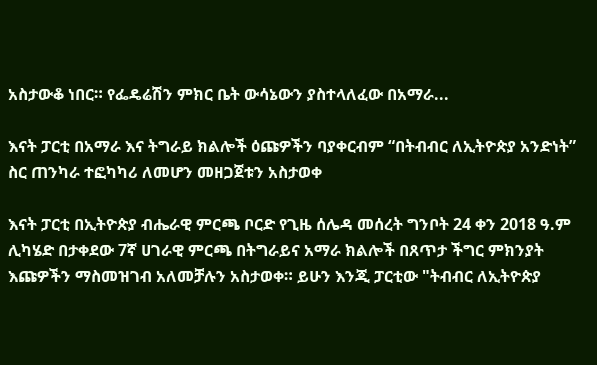አስታውቆ ነበር። የፌዴሬሽን ምክር ቤት ውሳኔውን ያስተላለፈው በአማራ...

እናት ፓርቲ በአማራ እና ትግራይ ክልሎች ዕጩዎችን ባያቀርብም “በትብብር ለኢትዮጵያ አንድነት” ስር ጠንካራ ተፎካካሪ ለመሆን መዘጋጀቱን አስታወቀ

እናት ፓርቲ በኢትዮጵያ ብሔራዊ ምርጫ ቦርድ የጊዜ ሰሌዳ መሰረት ግንቦት 24 ቀን 2018 ዓ.ም ሊካሄድ በታቀደው 7ኛ ሀገራዊ ምርጫ በትግራይና አማራ ክልሎች በጸጥታ ችግር ምክንያት እጩዎችን ማስመዝገብ አለመቻሉን አስታወቀ። ይሁን እንጂ ፓርቲው "ትብብር ለኢትዮጵያ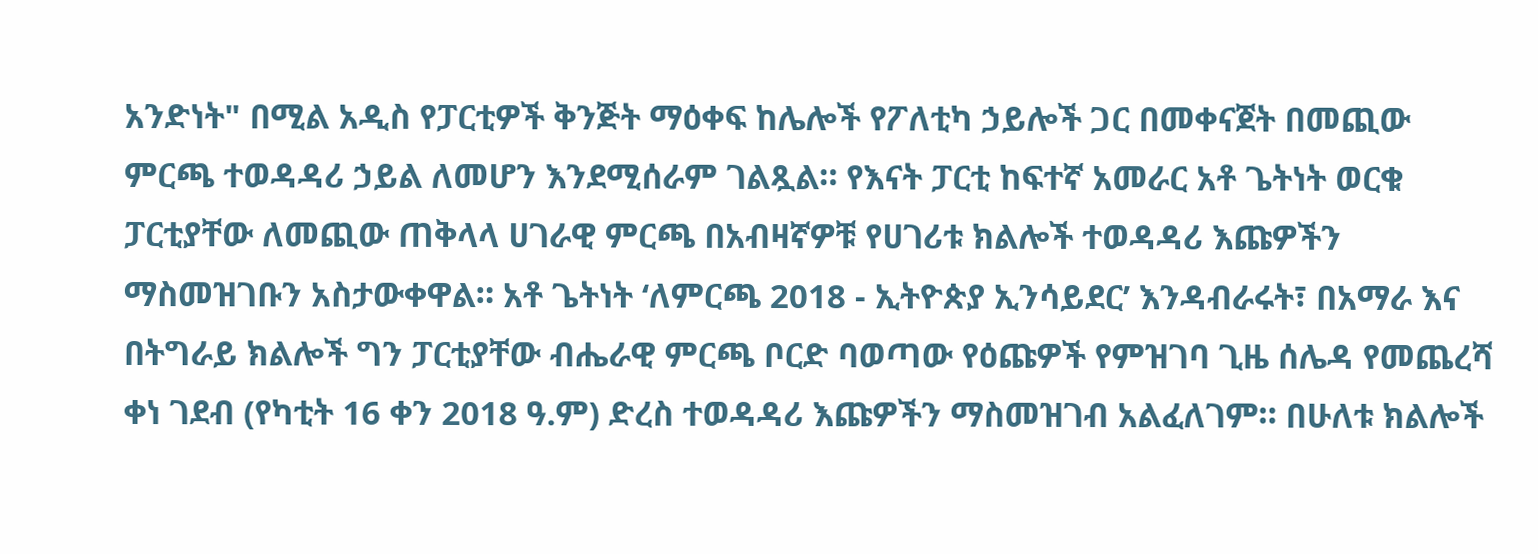አንድነት" በሚል አዲስ የፓርቲዎች ቅንጅት ማዕቀፍ ከሌሎች የፖለቲካ ኃይሎች ጋር በመቀናጀት በመጪው ምርጫ ተወዳዳሪ ኃይል ለመሆን እንደሚሰራም ገልጿል። የእናት ፓርቲ ከፍተኛ አመራር አቶ ጌትነት ወርቁ ፓርቲያቸው ለመጪው ጠቅላላ ሀገራዊ ምርጫ በአብዛኛዎቹ የሀገሪቱ ክልሎች ተወዳዳሪ እጩዎችን ማስመዝገቡን አስታውቀዋል። አቶ ጌትነት ‘ለምርጫ 2018 - ኢትዮጵያ ኢንሳይደር’ እንዳብራሩት፣ በአማራ እና በትግራይ ክልሎች ግን ፓርቲያቸው ብሔራዊ ምርጫ ቦርድ ባወጣው የዕጩዎች የምዝገባ ጊዜ ሰሌዳ የመጨረሻ ቀነ ገደብ (የካቲት 16 ቀን 2018 ዓ.ም) ድረስ ተወዳዳሪ እጩዎችን ማስመዝገብ አልፈለገም። በሁለቱ ክልሎች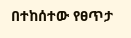በተከሰተው የፀጥታ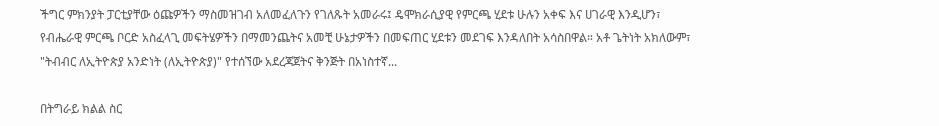ችግር ምክንያት ፓርቲያቸው ዕጩዎችን ማስመዝገብ አለመፈለጉን የገለጹት አመራሩ፤ ዴሞክራሲያዊ የምርጫ ሂደቱ ሁሉን አቀፍ እና ሀገራዊ እንዲሆን፣ የብሔራዊ ምርጫ ቦርድ አስፈላጊ መፍትሄዎችን በማመንጨትና አመቺ ሁኔታዎችን በመፍጠር ሂደቱን መደገፍ እንዳለበት አሳስበዋል። አቶ ጌትነት አክለውም፣ "ትብብር ለኢትዮጵያ አንድነት (ለኢትዮጵያ)" የተሰኘው አደረጃጀትና ቅንጅት በአነስተኛ...

በትግራይ ክልል ስር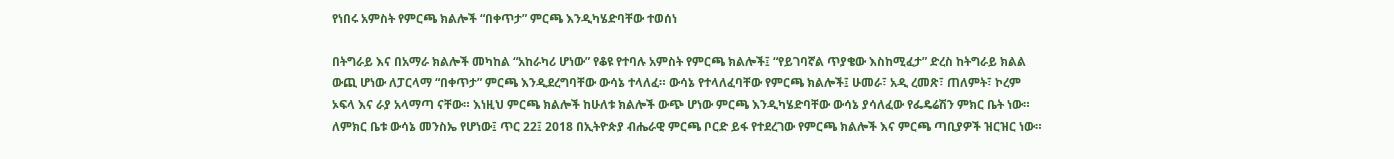የነበሩ አምስት የምርጫ ክልሎች “በቀጥታ” ምርጫ እንዲካሄድባቸው ተወሰነ

በትግራይ እና በአማራ ክልሎች መካከል “አከራካሪ ሆነው” የቆዩ የተባሉ አምስት የምርጫ ክልሎች፤ “የይገባኛል ጥያቄው እስከሚፈታ” ድረስ ከትግራይ ክልል ውጪ ሆነው ለፓርላማ “በቀጥታ” ምርጫ እንዲደረግባቸው ውሳኔ ተላለፈ። ውሳኔ የተላለፈባቸው የምርጫ ክልሎች፤ ሁመራ፣ አዲ ረመጽ፣ ጠለምት፣ ኮረም ኦፍላ እና ራያ አላማጣ ናቸው። እነዚህ ምርጫ ክልሎች ከሁለቱ ክልሎች ውጭ ሆነው ምርጫ እንዲካሄድባቸው ውሳኔ ያሳለፈው የፌዴሬሽን ምክር ቤት ነው። ለምክር ቤቱ ውሳኔ መንስኤ የሆነው፤ ጥር 22፤ 2018 በኢትዮጵያ ብሔራዊ ምርጫ ቦርድ ይፋ የተደረገው የምርጫ ክልሎች እና ምርጫ ጣቢያዎች ዝርዝር ነው።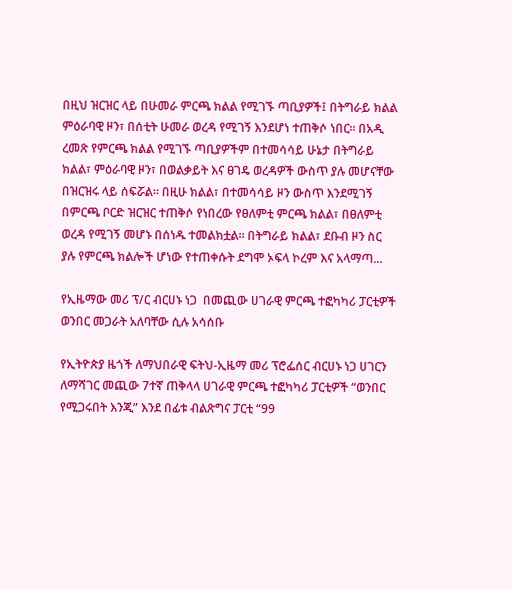በዚህ ዝርዝር ላይ በሁመራ ምርጫ ክልል የሚገኙ ጣቢያዎች፤ በትግራይ ክልል ምዕራባዊ ዞን፣ በሰቲት ሁመራ ወረዳ የሚገኝ እንደሆነ ተጠቅሶ ነበር። በአዲ ረመጽ የምርጫ ክልል የሚገኙ ጣቢያዎችም በተመሳሳይ ሁኔታ በትግራይ ክልል፣ ምዕራባዊ ዞን፣ በወልቃይት እና ፀገዴ ወረዳዎች ውስጥ ያሉ መሆናቸው በዝርዝሩ ላይ ሰፍሯል። በዚሁ ክልል፣ በተመሳሳይ ዞን ውስጥ እንደሚገኝ በምርጫ ቦርድ ዝርዝር ተጠቅሶ የነበረው የፀለምቲ ምርጫ ክልል፣ በፀለምቲ ወረዳ የሚገኝ መሆኑ በሰነዱ ተመልክቷል። በትግራይ ክልል፣ ደቡብ ዞን ስር ያሉ የምርጫ ክልሎች ሆነው የተጠቀሱት ደግሞ ኦፍላ ኮረም እና አላማጣ...

የኢዜማው መሪ ፕ/ር ብርሀኑ ነጋ  በመጪው ሀገራዊ ምርጫ ተፎካካሪ ፓርቲዎች ወንበር መጋራት አለባቸው ሲሉ አሳሰቡ

የኢትዮጵያ ዜጎች ለማህበራዊ ፍትህ-ኢዜማ መሪ ፕሮፌሰር ብርሀኑ ነጋ ሀገርን ለማሻገር መጪው 7ተኛ ጠቅላላ ሀገራዊ ምርጫ ተፎካካሪ ፓርቲዎች “ወንበር የሚጋሩበት እንጂ” እንደ በፊቱ ብልጽግና ፓርቲ “99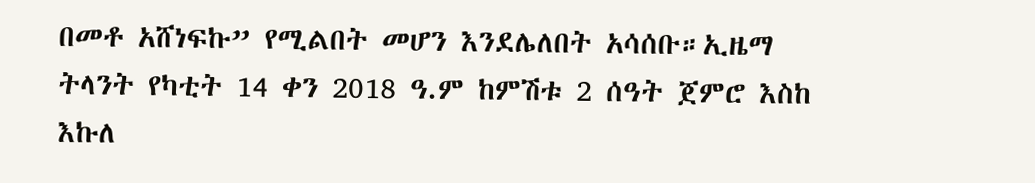በመቶ አሸነፍኩ” የሚልበት መሆን እንደሌለበት አሳሰቡ።ኢዜማ ትላንት የካቲት 14 ቀን 2018 ዓ.ም ከምሽቱ 2 ሰዓት ጀምሮ እስከ እኩለ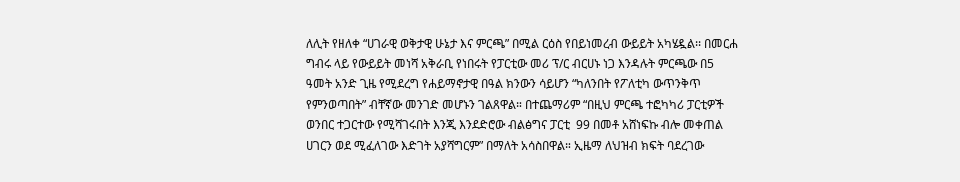ለሊት የዘለቀ “ሀገራዊ ወቅታዊ ሁኔታ እና ምርጫ” በሚል ርዕስ የበይነመረብ ውይይት አካሄዷል፡፡ በመርሐ ግብሩ ላይ የውይይት መነሻ አቅራቢ የነበሩት የፓርቲው መሪ ፕ/ር ብርሀኑ ነጋ እንዳሉት ምርጫው በ5 ዓመት አንድ ጊዜ የሚደረግ የሐይማኖታዊ በዓል ክንውን ሳይሆን “ካለንበት የፖለቲካ ውጥንቅጥ የምንወጣበት” ብቸኛው መንገድ መሆኑን ገልጸዋል። በተጨማሪም “በዚህ ምርጫ ተፎካካሪ ፓርቲዎች ወንበር ተጋርተው የሚሻገሩበት እንጂ እንደድሮው ብልፅግና ፓርቲ  99 በመቶ አሸነፍኩ ብሎ መቀጠል ሀገርን ወደ ሚፈለገው እድገት አያሻግርም” በማለት አሳስበዋል። ኢዜማ ለህዝብ ክፍት ባደረገው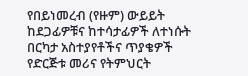የበይነመረብ (የዙም) ውይይት ከደጋፊዎቹና ከተሳታፊዎች ለተነሱት በርካታ አስተያየቶችና ጥያቄዎች የድርጅቱ መሪና የትምህርት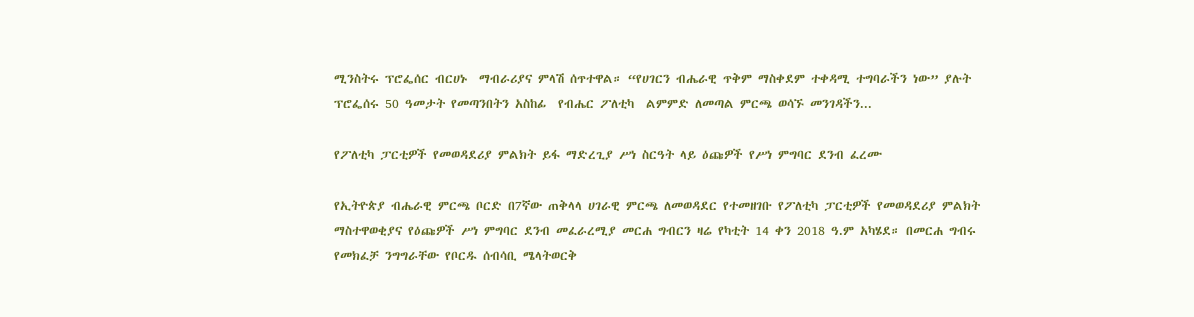ሚንስትሩ ፕሮፌሰር ብርሀኑ  ማብራሪያና ምላሽ ሰጥተዋል። “የሀገርን ብሔራዊ ጥቅም ማስቀደም ተቀዳሚ ተግባራችን ነው” ያሉት ፕሮፌሰሩ 50 ዓመታት የመጣንበትን አስከፊ  የብሔር ፖለቲካ  ልምምድ ለመጣል ምርጫ ወሳኙ መንገዳችን...

የፖለቲካ ፓርቲዎች የመወዳደሪያ ምልክት ይፋ ማድረጊያ ሥነ ስርዓት ላይ ዕጩዎች የሥነ ምግባር ደንብ ፈረሙ

የኢትዮጵያ ብሔራዊ ምርጫ ቦርድ በ7ኛው ጠቅላላ ሀገራዊ ምርጫ ለመወዳደር የተመዘገቡ የፖለቲካ ፓርቲዎች የመወዳደሪያ ምልክት ማስተዋወቂያና የዕጩዎች ሥነ ምግባር ደንብ መፈራረሚያ መርሐ ግብርን ዛሬ የካቲት 14 ቀን 2018 ዓ.ም አካሄደ። በመርሐ ግብሩ የመክፈቻ ንግግራቸው የቦርዱ ሰብሳቢ ሜላትወርቅ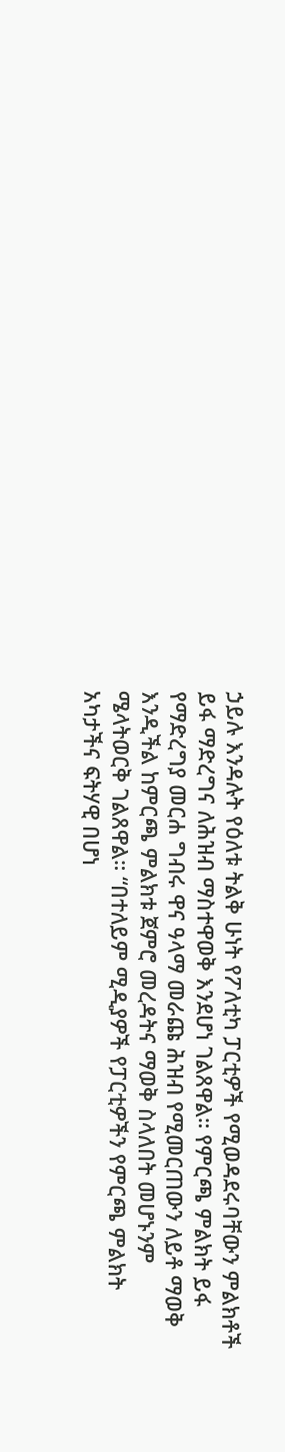ኃይሉ እንዳሉት የዕለቱ ትልቅ ሁነት የፖለቲካ ፓርቲዎች የሚወዳደሩባቸውን ምልክቶች ይፋ ማድረግና ለሕዝብ ማስተዋወቅ እንደሆነ ገልጸዋል። የምርጫ ምልክት ይፋ የማድረግያ መርሐ ግብሩ ዋና ዓላማ መራጩ ሕዝብ የሚመርጠውን ለይቶ ማወቅ እንዲችል ከምርጫ ምልክቱ ጀምሮ መረዳትና ማወቅ ስላለበት መሆኑንም ሜላትወርቅ ገልጸዋል። “በተለይም ሚዲያዎች የፓርቲዎችን የምርጫ ምልክት አካታችና ፍትሃዊ በሆነ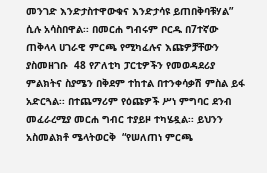መንገድ እንድታስተዋውቁና እንድታሳዩ ይጠበቅባቹሃል” ሲሉ አሳስበዋል፡፡ በመርሐ ግብሩም ቦርዱ በ7ተኛው ጠቅላላ ሀገራዊ ምርጫ የሚካፈሉና እጩዎቻቸውን ያስመዘገቡ  48 የፖለቲካ ፓርቲዎችን የመወዳደሪያ ምልክትና ስያሜን በቅደም ተከተል በተንቀሳቃሽ ምስል ይፋ አድርጓል፡፡ በተጨማሪም የዕጩዎች ሥነ ምግባር ደንብ መፈራረሚያ መርሐ ግብር ተያይዞ ተካሄዷል፡፡ ይህንን አስመልክቶ ሜላትወርቅ  “የሠለጠነ ምርጫ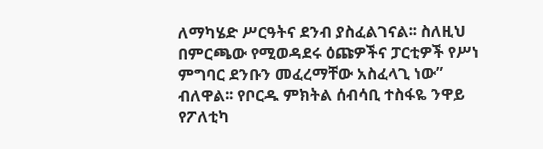ለማካሄድ ሥርዓትና ደንብ ያስፈልገናል፡፡ ስለዚህ በምርጫው የሚወዳደሩ ዕጩዎችና ፓርቲዎች የሥነ ምግባር ደንቡን መፈረማቸው አስፈላጊ ነው” ብለዋል፡፡ የቦርዱ ምክትል ሰብሳቢ ተስፋዬ ንዋይ የፖለቲካ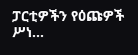ፓርቲዎችን የዕጩዎች ሥነ...